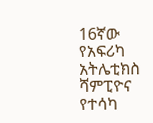16ኛው የአፍሪካ አትሌቲክስ ሻምፒዮና የተሳካ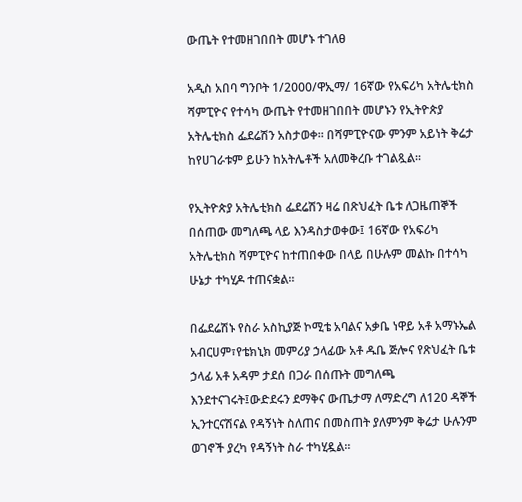ውጤት የተመዘገበበት መሆኑ ተገለፀ

አዲስ አበባ ግንቦት 1/2000/ዋኢማ/ 16ኛው የአፍሪካ አትሌቲክስ ሻምፒዮና የተሳካ ውጤት የተመዘገበበት መሆኑን የኢትዮጵያ አትሌቲክስ ፌደሬሽን አስታወቀ። በሻምፒዮናው ምንም አይነት ቅሬታ ከየሀገራቱም ይሁን ከአትሌቶች አለመቅረቡ ተገልጿል።

የኢትዮጵያ አትሌቲክስ ፌደሬሽን ዛሬ በጽህፈት ቤቱ ለጋዜጠኞች በሰጠው መግለጫ ላይ እንዳስታወቀው፤ 16ኛው የአፍሪካ አትሌቲክስ ሻምፒዮና ከተጠበቀው በላይ በሁሉም መልኩ በተሳካ ሁኔታ ተካሂዶ ተጠናቋል።

በፌደሬሽኑ የስራ አስኪያጅ ኮሚቴ አባልና አቃቤ ነዋይ አቶ አማኑኤል አብርሀም፣የቴክኒክ መምሪያ ኃላፊው አቶ ዱቤ ጅሎና የጽህፈት ቤቱ ኃላፊ አቶ አዳም ታደሰ በጋራ በሰጡት መግለጫ እንደተናገሩት፤ውድደሩን ደማቅና ውጤታማ ለማድረግ ለ120 ዳኞች ኢንተርናሽናል የዳኝነት ስለጠና በመስጠት ያለምንም ቅሬታ ሁሉንም ወገኖች ያረካ የዳኝነት ስራ ተካሂዷል።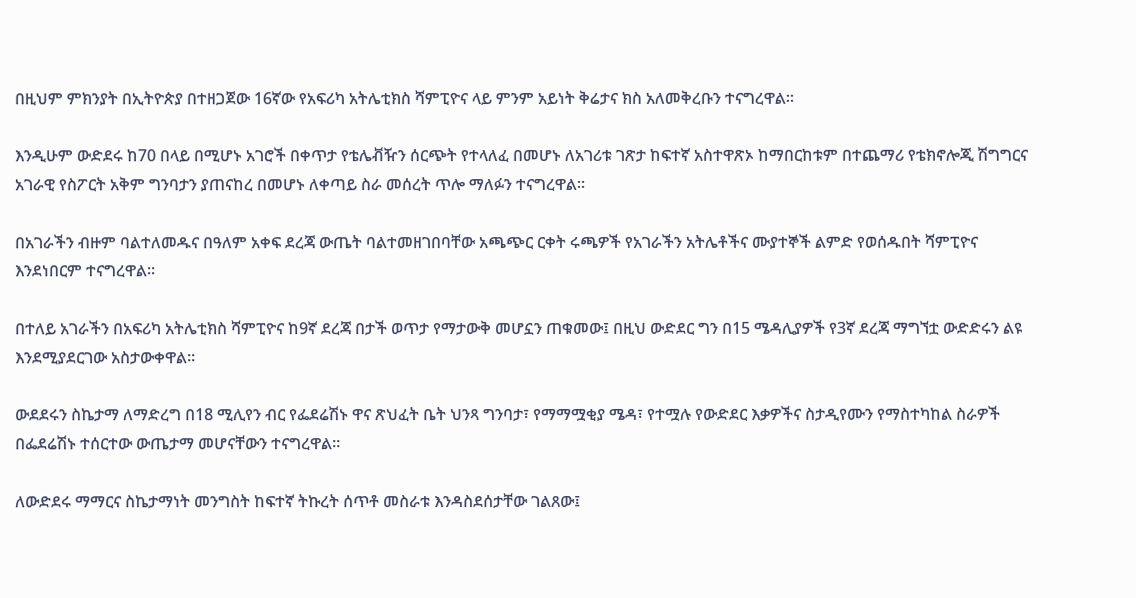በዚህም ምክንያት በኢትዮጵያ በተዘጋጀው 16ኛው የአፍሪካ አትሌቲክስ ሻምፒዮና ላይ ምንም አይነት ቅሬታና ክስ አለመቅረቡን ተናግረዋል።

እንዲሁም ውድደሩ ከ70 በላይ በሚሆኑ አገሮች በቀጥታ የቴሌቭዥን ሰርጭት የተላለፈ በመሆኑ ለአገሪቱ ገጽታ ከፍተኛ አስተዋጽኦ ከማበርከቱም በተጨማሪ የቴክኖሎጂ ሽግግርና አገራዊ የስፖርት አቅም ግንባታን ያጠናከረ በመሆኑ ለቀጣይ ስራ መሰረት ጥሎ ማለፉን ተናግረዋል።

በአገራችን ብዙም ባልተለመዱና በዓለም አቀፍ ደረጃ ውጤት ባልተመዘገበባቸው አጫጭር ርቀት ሩጫዎች የአገራችን አትሌቶችና ሙያተኞች ልምድ የወሰዱበት ሻምፒዮና እንደነበርም ተናግረዋል።

በተለይ አገራችን በአፍሪካ አትሌቲክስ ሻምፒዮና ከ9ኛ ደረጃ በታች ወጥታ የማታውቅ መሆኗን ጠቁመው፤ በዚህ ውድደር ግን በ15 ሜዳሊያዎች የ3ኛ ደረጃ ማግኘቷ ውድድሩን ልዩ እንደሚያደርገው አስታውቀዋል።

ውደደሩን ስኬታማ ለማድረግ በ18 ሚሊየን ብር የፌደሬሽኑ ዋና ጽህፈት ቤት ህንጻ ግንባታ፣ የማማሟቂያ ሜዳ፣ የተሟሉ የውድደር እቃዎችና ስታዲየሙን የማስተካከል ስራዎች በፌደሬሽኑ ተሰርተው ውጤታማ መሆናቸውን ተናግረዋል።

ለውድደሩ ማማርና ስኬታማነት መንግስት ከፍተኛ ትኩረት ሰጥቶ መስራቱ እንዳስደሰታቸው ገልጸው፤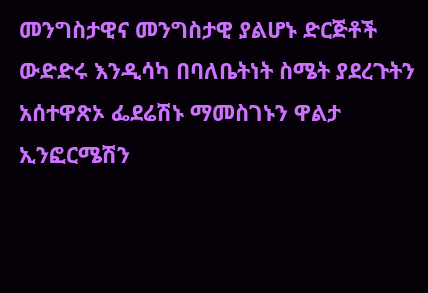መንግስታዊና መንግስታዊ ያልሆኑ ድርጅቶች ውድድሩ እንዲሳካ በባለቤትነት ስሜት ያደረጉትን አሰተዋጽኦ ፌደሬሽኑ ማመስገኑን ዋልታ ኢንፎርሜሽን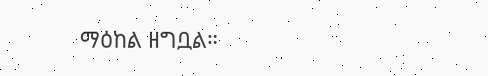ማዕከል ዘግቧል።